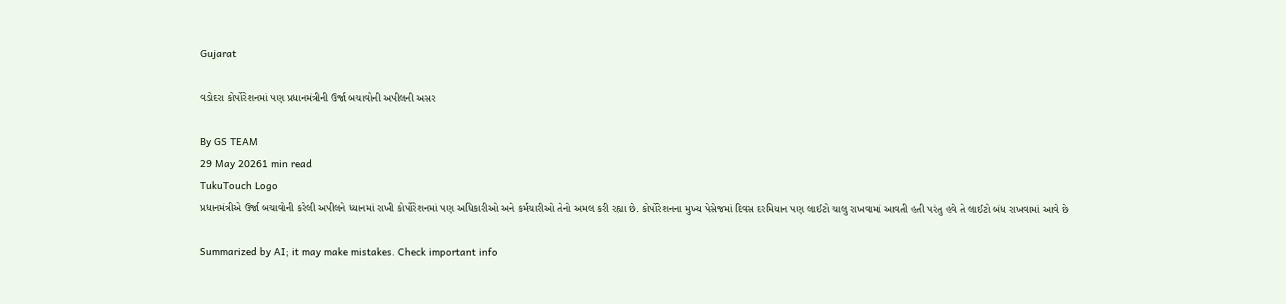Gujarat

વડોદરા કોર્પોરેશનમાં પણ પ્રધાનમંત્રીની ઉર્જા બચાવોની અપીલની અસર

By GS TEAM
29 May 20261 min read
TukuTouch Logo
પ્રધાનમંત્રીએ ઉર્જા બચાવોની કરેલી અપીલને ધ્યાનમાં રાખી કોર્પોરેશનમાં પણ અધિકારીઓ અને કર્મચારીઓ તેનો અમલ કરી રહ્યા છે. કોર્પોરેશનના મુખ્ય પેસેજમાં દિવસ દરમિયાન પણ લાઈટો ચાલુ રાખવામાં આવતી હતી પરંતુ હવે તે લાઈટો બંધ રાખવામાં આવે છે

Summarized by AI; it may make mistakes. Check important info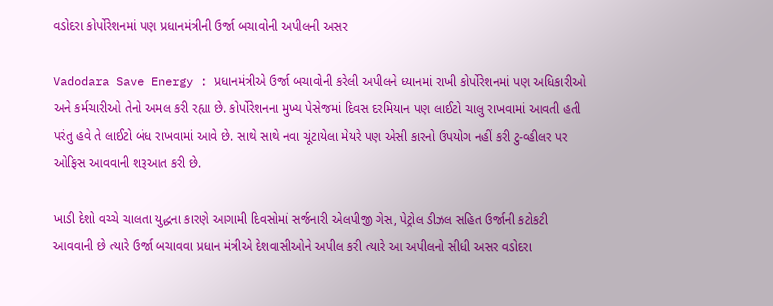વડોદરા કોર્પોરેશનમાં પણ પ્રધાનમંત્રીની ઉર્જા બચાવોની અપીલની અસર

Vadodara Save Energy : પ્રધાનમંત્રીએ ઉર્જા બચાવોની કરેલી અપીલને ધ્યાનમાં રાખી કોર્પોરેશનમાં પણ અધિકારીઓ અને કર્મચારીઓ તેનો અમલ કરી રહ્યા છે. કોર્પોરેશનના મુખ્ય પેસેજમાં દિવસ દરમિયાન પણ લાઈટો ચાલુ રાખવામાં આવતી હતી પરંતુ હવે તે લાઈટો બંધ રાખવામાં આવે છે. સાથે સાથે નવા ચૂંટાયેલા મેયરે પણ એસી કારનો ઉપયોગ નહીં કરી ટુ-વ્હીલર પર ઓફિસ આવવાની શરૂઆત કરી છે.

ખાડી દેશો વચ્ચે ચાલતા યુદ્ધના કારણે આગામી દિવસોમાં સર્જનારી એલપીજી ગેસ, પેટ્રોલ ડીઝલ સહિત ઉર્જાની કટોકટી આવવાની છે ત્યારે ઉર્જા બચાવવા પ્રધાન મંત્રીએ દેશવાસીઓને અપીલ કરી ત્યારે આ અપીલનો સીધી અસર વડોદરા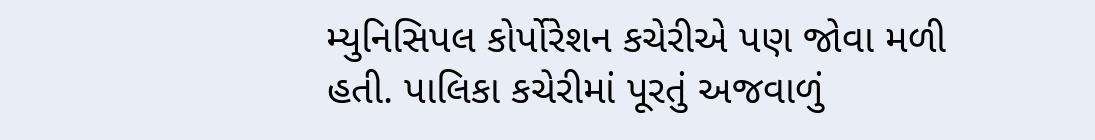મ્યુનિસિપલ કોર્પોરેશન કચેરીએ પણ જોવા મળી હતી. પાલિકા કચેરીમાં પૂરતું અજવાળું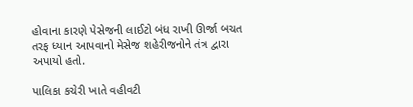હોવાના કારણે પેસેજની લાઈટો બંધ રાખી ઊર્જા બચત તરફ ધ્યાન આપવાનો મેસેજ શહેરીજનોને તંત્ર દ્વારા અપાયો હતો.

પાલિકા કચેરી ખાતે વહીવટી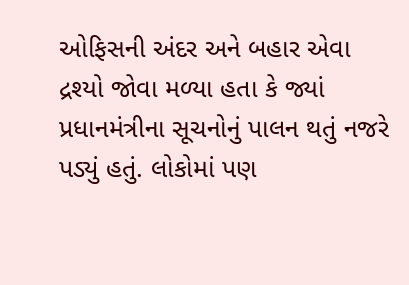ઓફિસની અંદર અને બહાર એવા દ્રશ્યો જોવા મળ્યા હતા કે જ્યાં પ્રધાનમંત્રીના સૂચનોનું પાલન થતું નજરે પડ્યું હતું. લોકોમાં પણ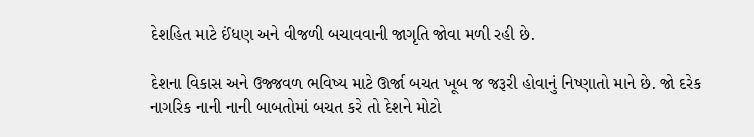દેશહિત માટે ઈંધણ અને વીજળી બચાવવાની જાગૃતિ જોવા મળી રહી છે.

દેશના વિકાસ અને ઉજ્જવળ ભવિષ્ય માટે ઊર્જા બચત ખૂબ જ જરૂરી હોવાનું નિષ્ણાતો માને છે. જો દરેક નાગરિક નાની નાની બાબતોમાં બચત કરે તો દેશને મોટો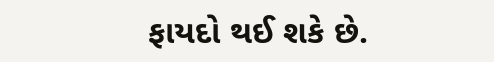ફાયદો થઈ શકે છે.